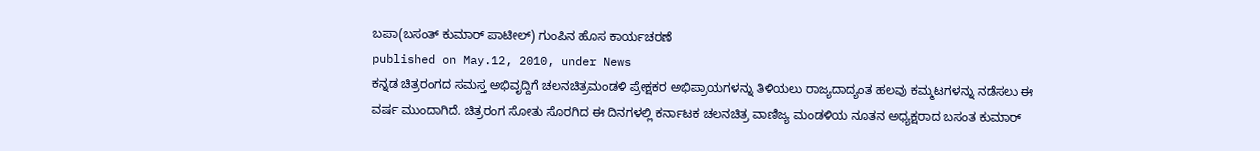ಬಪಾ(ಬಸಂತ್ ಕುಮಾರ್ ಪಾಟೀಲ್) ಗುಂಪಿನ ಹೊಸ ಕಾರ್ಯಚರಣೆ
published on May.12, 2010, under News
ಕನ್ನಡ ಚಿತ್ರರಂಗದ ಸಮಸ್ತ ಅಭಿವೃದ್ದಿಗೆ ಚಲನಚಿತ್ರಮಂಡಳಿ ಪ್ರೇಕ್ಷಕರ ಅಭಿಪ್ರಾಯಗಳನ್ನು ತಿಳಿಯಲು ರಾಜ್ಯದಾದ್ಯಂತ ಹಲವು ಕಮ್ಮಟಗಳನ್ನು ನಡೆಸಲು ಈ ವರ್ಷ ಮುಂದಾಗಿದೆ. ಚಿತ್ರರಂಗ ಸೋತು ಸೊರಗಿದ ಈ ದಿನಗಳಲ್ಲಿ ಕರ್ನಾಟಕ ಚಲನಚಿತ್ರ ವಾಣಿಜ್ಯ ಮಂಡಳಿಯ ನೂತನ ಅಧ್ಯಕ್ಷರಾದ ಬಸಂತ ಕುಮಾರ್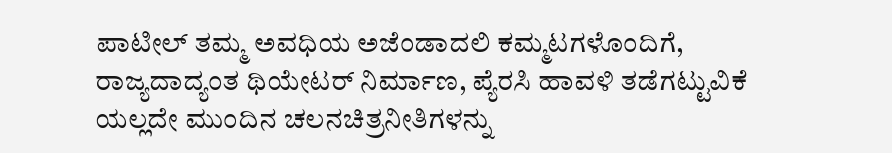ಪಾಟೀಲ್ ತಮ್ಮ ಅವಧಿಯ ಅಜೆಂಡಾದಲಿ ಕಮ್ಮಟಗಳೊಂದಿಗೆ, ರಾಜ್ಯದಾದ್ಯಂತ ಥಿಯೇಟರ್ ನಿರ್ಮಾಣ, ಪ್ಯೆರಸಿ ಹಾವಳಿ ತಡೆಗಟ್ಟುವಿಕೆ ಯಲ್ಲದೇ ಮುಂದಿನ ಚಲನಚಿತ್ರನೀತಿಗಳನ್ನು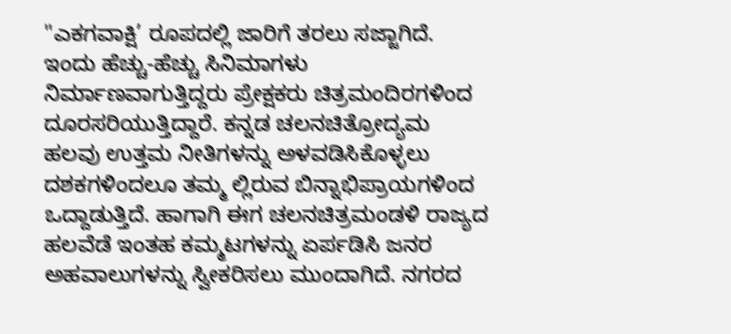"ಎಕಗವಾಕ್ಷಿ’ ರೂಪದಲ್ಲಿ ಜಾರಿಗೆ ತರಲು ಸಜ್ಜಾಗಿದೆ.
ಇಂದು ಹೆಚ್ಚು-ಹೆಚ್ಚು ಸಿನಿಮಾಗಳು ನಿರ್ಮಾಣವಾಗುತ್ತಿದ್ದರು ಪ್ರೇಕ್ಷಕರು ಚಿತ್ರಮಂದಿರಗಳಿಂದ ದೂರಸರಿಯುತ್ತಿದ್ದಾರೆ. ಕನ್ನಡ ಚಲನಚಿತ್ರೋದ್ಯಮ ಹಲವು ಉತ್ತಮ ನೀತಿಗಳನ್ನು ಅಳವಡಿಸಿಕೊಳ್ಳಲು ದಶಕಗಳಿಂದಲೂ ತಮ್ಮ ಲ್ಲಿರುವ ಬಿನ್ನಾಭಿಪ್ರಾಯಗಳಿಂದ ಒದ್ದಾಡುತ್ತಿದೆ. ಹಾಗಾಗಿ ಈಗ ಚಲನಚಿತ್ರಮಂಡಳಿ ರಾಜ್ಯದ ಹಲವೆಡೆ ಇಂತಹ ಕಮ್ಮಟಗಳನ್ನು ಏರ್ಪಡಿಸಿ ಜನರ ಅಹವಾಲುಗಳನ್ನು ಸ್ವೀಕರಿಸಲು ಮುಂದಾಗಿದೆ. ನಗರದ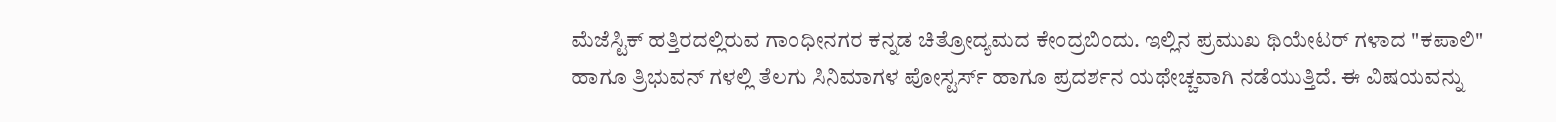ಮೆಜೆಸ್ಟಿಕ್ ಹತ್ತಿರದಲ್ಲಿರುವ ಗಾಂಧೀನಗರ ಕನ್ನಡ ಚಿತ್ರೋದ್ಯಮದ ಕೇಂದ್ರಬಿಂದು. ಇಲ್ಲಿನ ಪ್ರಮುಖ ಥಿಯೇಟರ್ ಗಳಾದ "ಕಪಾಲಿ" ಹಾಗೂ ತ್ರಿಭುವನ್ ಗಳಲ್ಲಿ ತೆಲಗು ಸಿನಿಮಾಗಳ ಪೋಸ್ಟರ್ಸ್ ಹಾಗೂ ಪ್ರದರ್ಶನ ಯಥೇಚ್ಚವಾಗಿ ನಡೆಯುತ್ತಿದೆ. ಈ ವಿಷಯವನ್ನು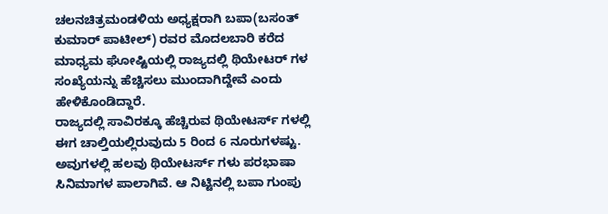ಚಲನಚಿತ್ರಮಂಡಳಿಯ ಅಧ್ಯಕ್ಷರಾಗಿ ಬಪಾ(ಬಸಂತ್ ಕುಮಾರ್ ಪಾಟೀಲ್) ರವರ ಮೊದಲಬಾರಿ ಕರೆದ ಮಾಧ್ಯಮ ಘೋಷ್ಟಿಯಲ್ಲಿ ರಾಜ್ಯದಲ್ಲಿ ಥಿಯೇಟರ್ ಗಳ ಸಂಖ್ಯೆಯನ್ನು ಹೆಚ್ಚಿಸಲು ಮುಂದಾಗಿದ್ದೇವೆ ಎಂದು ಹೇಳಿಕೊಂಡಿದ್ದಾರೆ.
ರಾಜ್ಯದಲ್ಲಿ ಸಾವಿರಕ್ಕೂ ಹೆಚ್ಚಿರುವ ಥಿಯೇಟರ್ಸ್ ಗಳಲ್ಲಿ ಈಗ ಚಾಲ್ತಿಯಲ್ಲಿರುವುದು 5 ರಿಂದ 6 ನೂರುಗಳಷ್ಟು. ಅವುಗಳಲ್ಲಿ ಹಲವು ಥಿಯೇಟರ್ಸ್ ಗಳು ಪರಭಾಷಾ ಸಿನಿಮಾಗಳ ಪಾಲಾಗಿವೆ. ಆ ನಿಟ್ಟಿನಲ್ಲಿ ಬಪಾ ಗುಂಪು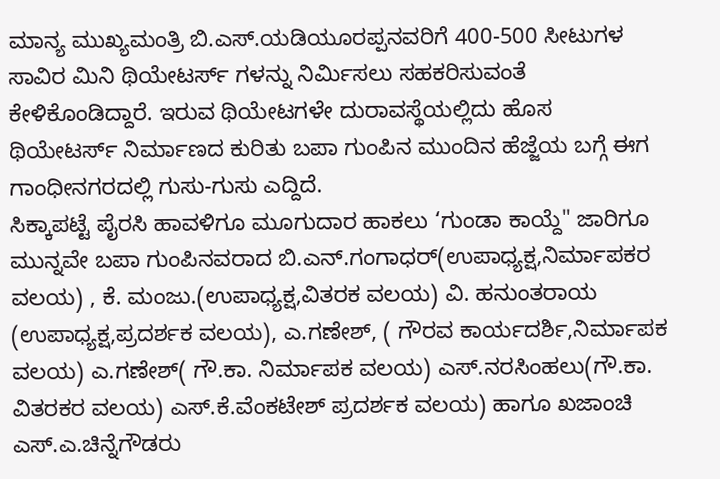ಮಾನ್ಯ ಮುಖ್ಯಮಂತ್ರಿ ಬಿ.ಎಸ್.ಯಡಿಯೂರಪ್ಪನವರಿಗೆ 400-500 ಸೀಟುಗಳ ಸಾವಿರ ಮಿನಿ ಥಿಯೇಟರ್ಸ್ ಗಳನ್ನು ನಿರ್ಮಿಸಲು ಸಹಕರಿಸುವಂತೆ ಕೇಳಿಕೊಂಡಿದ್ದಾರೆ. ಇರುವ ಥಿಯೇಟಗಳೇ ದುರಾವಸ್ಥೆಯಲ್ಲಿದು ಹೊಸ ಥಿಯೇಟರ್ಸ್ ನಿರ್ಮಾಣದ ಕುರಿತು ಬಪಾ ಗುಂಪಿನ ಮುಂದಿನ ಹೆಜ್ಜೆಯ ಬಗ್ಗೆ ಈಗ ಗಾಂಧೀನಗರದಲ್ಲಿ ಗುಸು-ಗುಸು ಎದ್ದಿದೆ.
ಸಿಕ್ಕಾಪಟ್ಟೆ ಪೈರಸಿ ಹಾವಳಿಗೂ ಮೂಗುದಾರ ಹಾಕಲು ‘ಗುಂಡಾ ಕಾಯ್ದೆ" ಜಾರಿಗೂ ಮುನ್ನವೇ ಬಪಾ ಗುಂಪಿನವರಾದ ಬಿ.ಎನ್.ಗಂಗಾಧರ್(ಉಪಾಧ್ಯಕ್ಷ,ನಿರ್ಮಾಪಕರ ವಲಯ) , ಕೆ. ಮಂಜು.(ಉಪಾಧ್ಯಕ್ಷ,ವಿತರಕ ವಲಯ) ವಿ. ಹನುಂತರಾಯ (ಉಪಾಧ್ಯಕ್ಷ,ಪ್ರದರ್ಶಕ ವಲಯ), ಎ.ಗಣೇಶ್, ( ಗೌರವ ಕಾರ್ಯದರ್ಶಿ,ನಿರ್ಮಾಪಕ ವಲಯ) ಎ.ಗಣೇಶ್( ಗೌ.ಕಾ. ನಿರ್ಮಾಪಕ ವಲಯ) ಎಸ್.ನರಸಿಂಹಲು(ಗೌ.ಕಾ. ವಿತರಕರ ವಲಯ) ಎಸ್.ಕೆ.ವೆಂಕಟೇಶ್ ಪ್ರದರ್ಶಕ ವಲಯ) ಹಾಗೂ ಖಜಾಂಚಿ ಎಸ್.ಎ.ಚಿನ್ನೆಗೌಡರು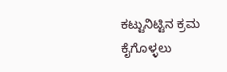ಕಟ್ಟುನಿಟ್ಟಿನ ಕ್ರಮ ಕೈಗೊಳ್ಳಲು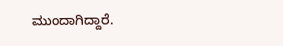ಮುಂದಾಗಿದ್ದಾರೆ.